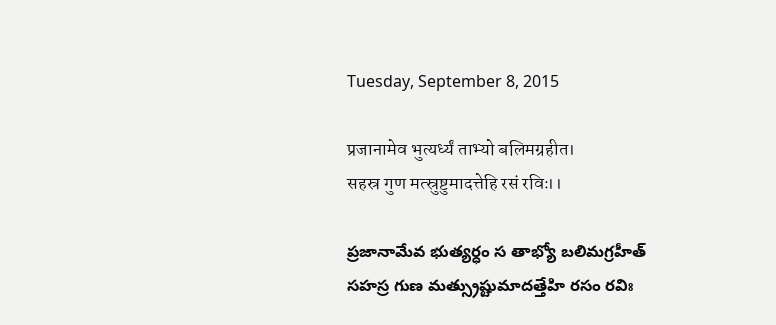Tuesday, September 8, 2015

प्रजानामेव भुत्यर्ध्यं ताभ्यो बलिमग्रहीत।
सहस्र गुण मत्स्रुष्टुमादत्तेहि रसं रविः।।

ప్రజానామేవ భుత్యర్ధం స తాభ్యో బలిమగ్రహీత్
సహస్ర గుణ మత్స్రుష్టుమాదత్తేహి రసం రవిః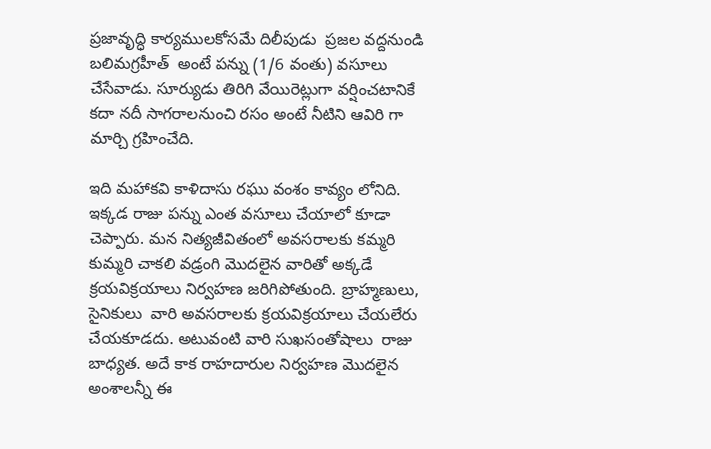ప్రజావృద్ధి కార్యములకోసమే దిలీపుడు  ప్రజల వద్దనుండి బలిమగ్రహీత్  అంటే పన్ను (1/6 వంతు) వసూలు చేసేవాడు. సూర్యుడు తిరిగి వేయిరెట్లుగా వర్షించటానికే కదా నదీ సాగరాలనుంచి రసం అంటే నీటిని ఆవిరి గా మార్చి గ్రహించేది.

ఇది మహాకవి కాళిదాసు రఘు వంశం కావ్యం లోనిది. ఇక్కడ రాజు పన్ను ఎంత వసూలు చేయాలో కూడా చెప్పారు. మన నిత్యజీవితంలో అవసరాలకు కమ్మరి కుమ్మరి చాకలి వడ్రంగి మొదలైన వారితో అక్కడే క్రయవిక్రయాలు నిర్వహణ జరిగిపోతుంది. బ్రాహ్మణులు, సైనికులు  వారి అవసరాలకు క్రయవిక్రయాలు చేయలేరు చేయకూడదు. అటువంటి వారి సుఖసంతోషాలు  రాజు బాధ్యత. అదే కాక రాహదారుల నిర్వహణ మొదలైన అంశాలన్నీ ఈ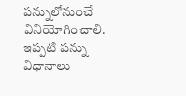పన్నులోనుంచే వినియోగించాలి. ఇప్పటి పన్ను విధానాలు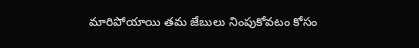మారిపోయాయి తమ జేబులు నింపుకోవటం కోసం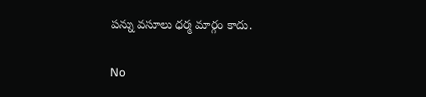పన్ను వసూలు ధర్మ మార్గం కాదు.

No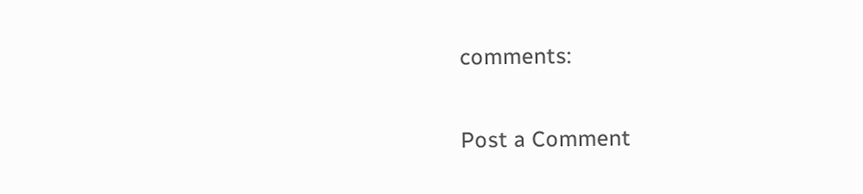comments:

Post a Comment